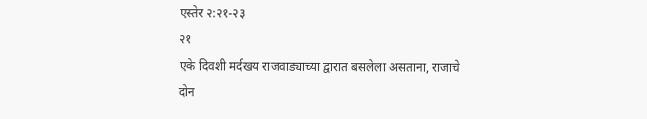एस्तेर २:२१-२३
२१
एके दिवशी मर्दखय राजवाड्याच्या द्वारात बसलेला असताना, राजाचे दोन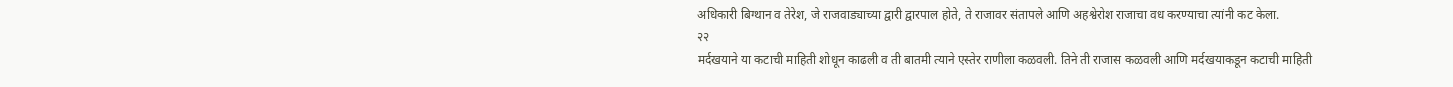अधिकारी बिग्थान व तेरेश, जे राजवाड्याच्या द्वारी द्वारपाल होते, ते राजावर संतापले आणि अहश्वेरोश राजाचा वध करण्याचा त्यांनी कट केला.
२२
मर्दखयाने या कटाची माहिती शोधून काढली व ती बातमी त्याने एस्तेर राणीला कळवली. तिने ती राजास कळवली आणि मर्दखयाकडून कटाची माहिती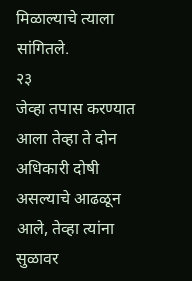मिळाल्याचे त्याला सांगितले.
२३
जेव्हा तपास करण्यात आला तेव्हा ते दोन अधिकारी दोषी असल्याचे आढळून आले, तेव्हा त्यांना सुळावर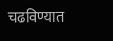चढविण्यात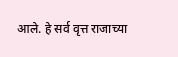आले. हे सर्व वृत्त राजाच्या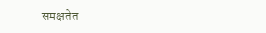समक्षतेत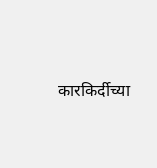कारकिर्दीच्या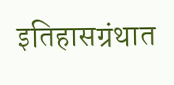इतिहासग्रंथात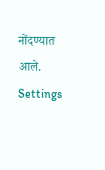नोंदण्यात आले.
Settings